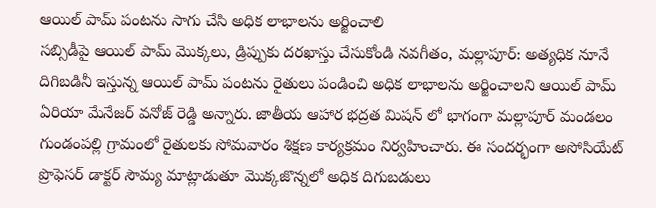ఆయిల్ పామ్ పంటను సాగు చేసి అధిక లాభాలను అర్జించాలి
సబ్సిడీపై ఆయిల్ పామ్ మొక్కలు, డ్రిప్పుకు దరఖాస్తు చేసుకోండి నవగీతం, మల్లాపూర్: అత్యధిక నూనే దిగిబడినీ ఇస్తున్న ఆయిల్ పామ్ పంటను రైతులు పండించి అధిక లాభాలను అర్జించాలని ఆయిల్ పామ్ ఏరియా మేనేజర్ వనోజ్ రెడ్డి అన్నారు. జాతీయ ఆహార భద్రత మిషన్ లో భాగంగా మల్లాపూర్ మండలం గుండంపల్లి గ్రామంలో రైతులకు సోమవారం శిక్షణ కార్యక్రమం నిర్వహించారు. ఈ సందర్భంగా అసోసియేట్ ప్రొఫెసర్ డాక్టర్ సౌమ్య మాట్లాడుతూ మొక్కజొన్నలో అధిక దిగుబడులు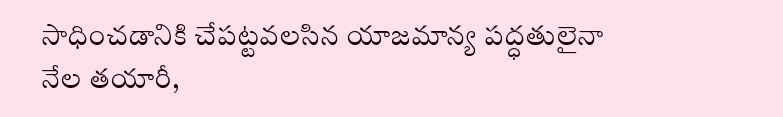సాధించడానికి చేపట్టవలసిన యాజమాన్య పద్ధతులైనా నేల తయారీ,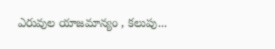ఎరువుల యాజమాన్యం , కలుపు...